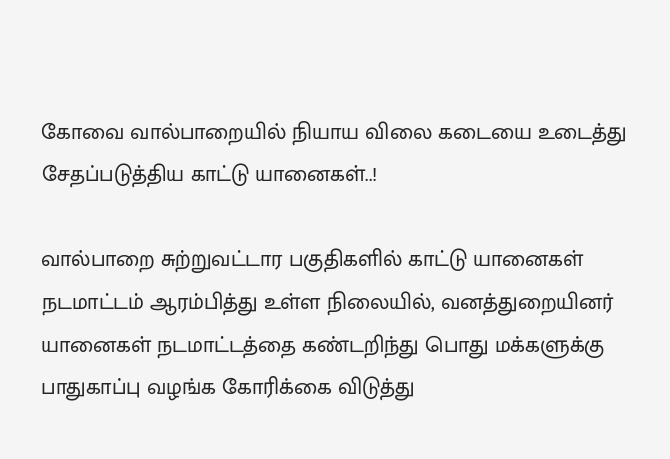கோவை வால்பாறையில் நியாய விலை கடையை உடைத்து சேதப்படுத்திய காட்டு யானைகள்..!

வால்பாறை சுற்றுவட்டார பகுதிகளில் காட்டு யானைகள் நடமாட்டம் ஆரம்பித்து உள்ள நிலையில், வனத்துறையினர் யானைகள் நடமாட்டத்தை கண்டறிந்து பொது மக்களுக்கு பாதுகாப்பு வழங்க கோரிக்கை விடுத்து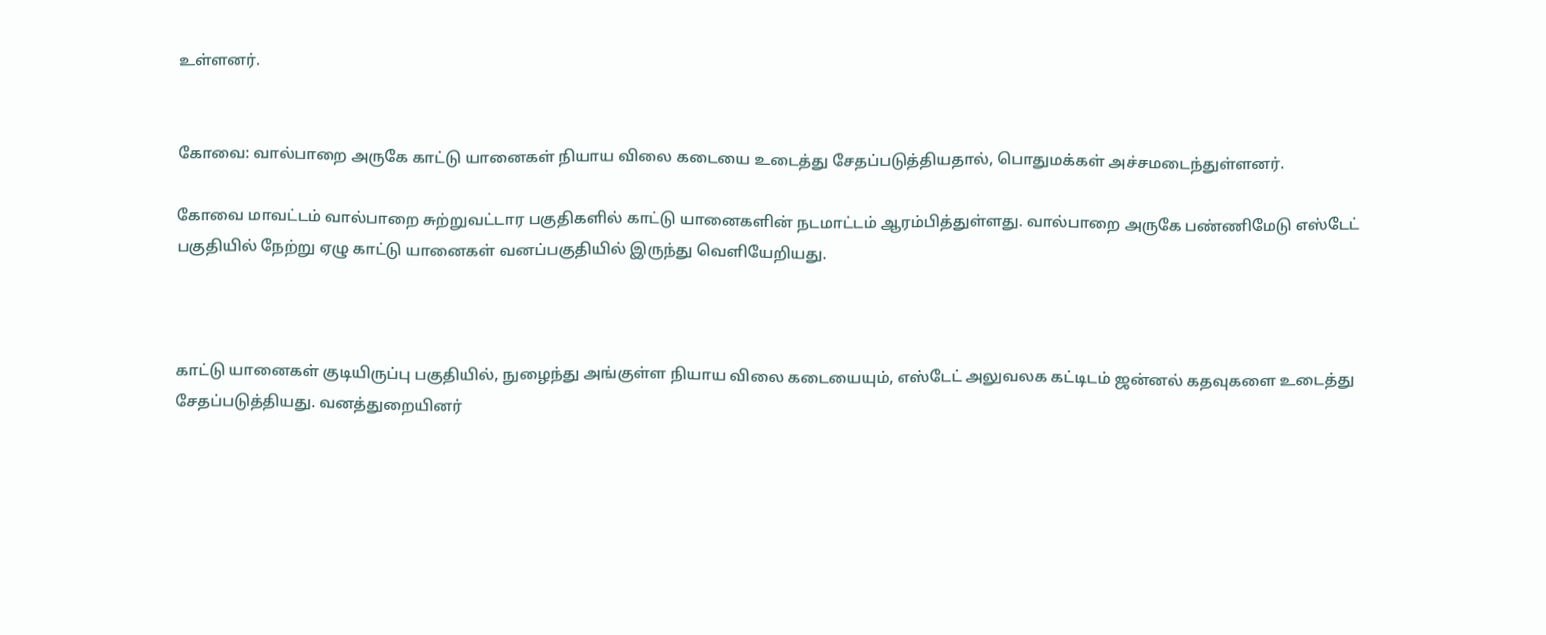உள்ளனர்.


கோவை: வால்பாறை அருகே காட்டு யானைகள் நியாய விலை கடையை உடைத்து சேதப்படுத்தியதால், பொதுமக்கள் அச்சமடைந்துள்ளனர்.

கோவை மாவட்டம் வால்பாறை சுற்றுவட்டார பகுதிகளில் காட்டு யானைகளின் நடமாட்டம் ஆரம்பித்துள்ளது. வால்பாறை அருகே பண்ணிமேடு எஸ்டேட் பகுதியில் நேற்று ஏழு காட்டு யானைகள் வனப்பகுதியில் இருந்து வெளியேறியது.



காட்டு யானைகள் குடியிருப்பு பகுதியில், நுழைந்து அங்குள்ள நியாய விலை கடையையும், எஸ்டேட் அலுவலக கட்டிடம் ஜன்னல் கதவுகளை உடைத்து சேதப்படுத்தியது. வனத்துறையினர்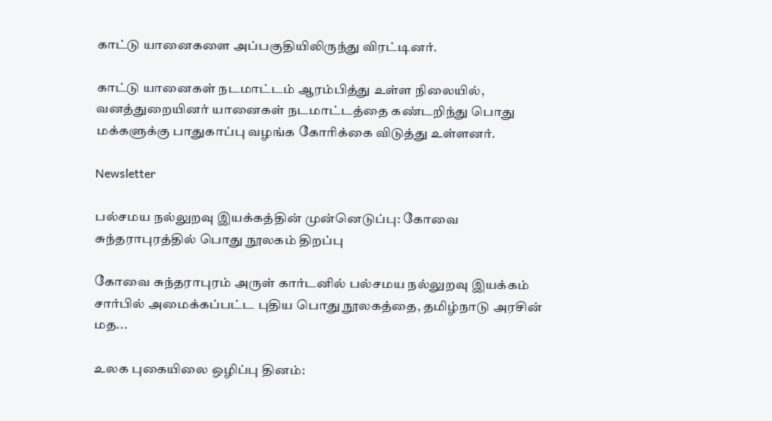காட்டு யானைகளை அப்பகுதியிலிருந்து விரட்டினர்.

காட்டு யானைகள் நடமாட்டம் ஆரம்பித்து உள்ள நிலையில், வனத்துறையினர் யானைகள் நடமாட்டத்தை கண்டறிந்து பொது மக்களுக்கு பாதுகாப்பு வழங்க கோரிக்கை விடுத்து உள்ளனர்.

Newsletter

பல்சமய நல்லுறவு இயக்கத்தின் முன்னெடுப்பு: கோவை சுந்தராபுரத்தில் பொது நூலகம் திறப்பு

கோவை சுந்தராபுரம் அருள் கார்டனில் பல்சமய நல்லுறவு இயக்கம் சார்பில் அமைக்கப்பட்ட புதிய பொது நூலகத்தை, தமிழ்நாடு அரசின் மத...

உலக புகையிலை ஒழிப்பு தினம்: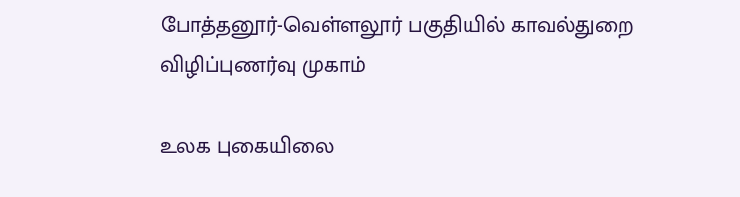போத்தனூர்-வெள்ளலூர் பகுதியில் காவல்துறை விழிப்புணர்வு முகாம்

உலக புகையிலை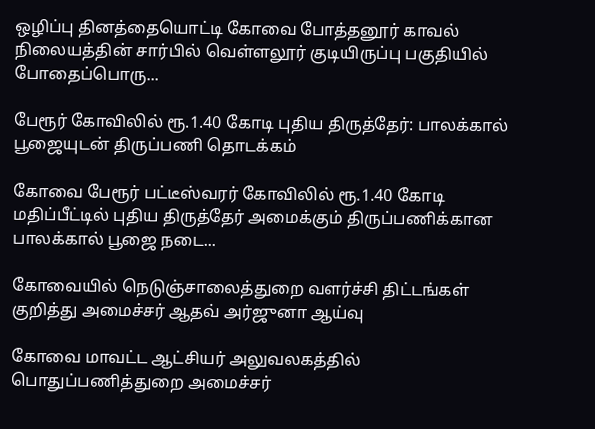ஒழிப்பு தினத்தையொட்டி கோவை போத்தனூர் காவல் நிலையத்தின் சார்பில் வெள்ளலூர் குடியிருப்பு பகுதியில் போதைப்பொரு...

பேரூர் கோவிலில் ரூ.1.40 கோடி புதிய திருத்தேர்: பாலக்கால் பூஜையுடன் திருப்பணி தொடக்கம்

கோவை பேரூர் பட்டீஸ்வரர் கோவிலில் ரூ.1.40 கோடி மதிப்பீட்டில் புதிய திருத்தேர் அமைக்கும் திருப்பணிக்கான பாலக்கால் பூஜை நடை...

கோவையில் நெடுஞ்சாலைத்துறை வளர்ச்சி திட்டங்கள் குறித்து அமைச்சர் ஆதவ் அர்ஜுனா ஆய்வு

கோவை மாவட்ட ஆட்சியர் அலுவலகத்தில் பொதுப்பணித்துறை அமைச்சர்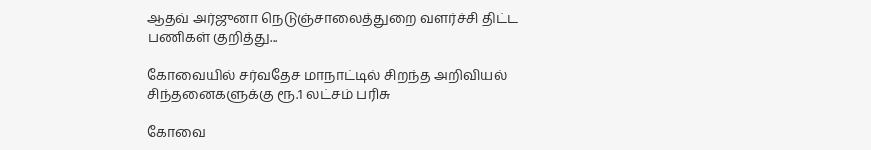ஆதவ் அர்ஜுனா நெடுஞ்சாலைத்துறை வளர்ச்சி திட்ட பணிகள் குறித்து...

கோவையில் சர்வதேச மாநாட்டில் சிறந்த அறிவியல் சிந்தனைகளுக்கு ரூ.1 லட்சம் பரிசு

கோவை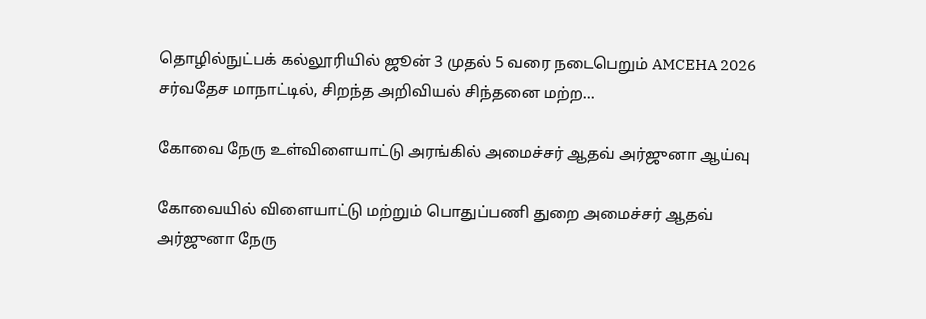தொழில்நுட்பக் கல்லூரியில் ஜூன் 3 முதல் 5 வரை நடைபெறும் AMCEHA 2026 சர்வதேச மாநாட்டில், சிறந்த அறிவியல் சிந்தனை மற்ற...

கோவை நேரு உள்விளையாட்டு அரங்கில் அமைச்சர் ஆதவ் அர்ஜுனா ஆய்வு

கோவையில் விளையாட்டு மற்றும் பொதுப்பணி துறை அமைச்சர் ஆதவ் அர்ஜுனா நேரு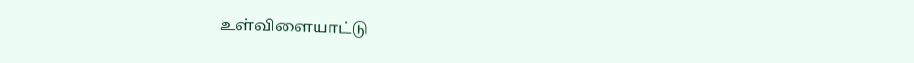உள்விளையாட்டு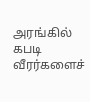அரங்கில் கபடி வீரர்களைச்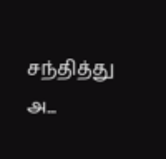சந்தித்து அ...